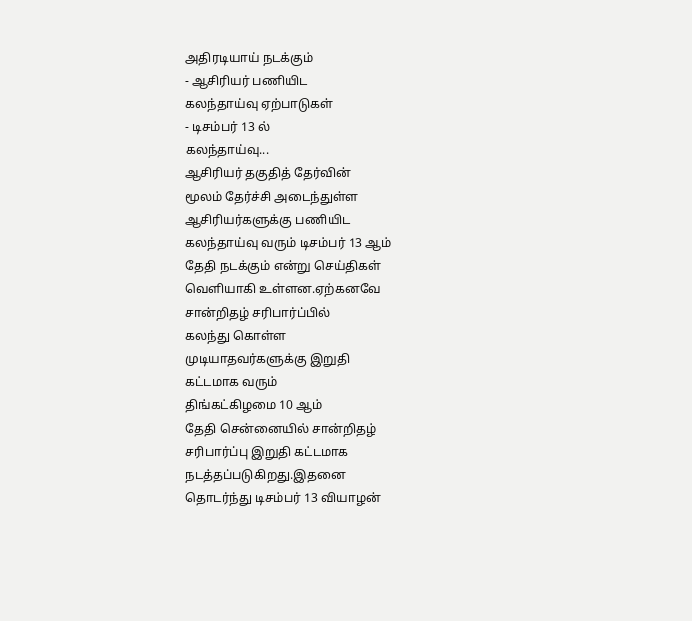அதிரடியாய் நடக்கும்
- ஆசிரியர் பணியிட
கலந்தாய்வு ஏற்பாடுகள்
- டிசம்பர் 13 ல்
கலந்தாய்வு...
ஆசிரியர் தகுதித் தேர்வின்
மூலம் தேர்ச்சி அடைந்துள்ள
ஆசிரியர்களுக்கு பணியிட
கலந்தாய்வு வரும் டிசம்பர் 13 ஆம்
தேதி நடக்கும் என்று செய்திகள்
வெளியாகி உள்ளன.ஏற்கனவே
சான்றிதழ் சரிபார்ப்பில்
கலந்து கொள்ள
முடியாதவர்களுக்கு இறுதி
கட்டமாக வரும்
திங்கட்கிழமை 10 ஆம்
தேதி சென்னையில் சான்றிதழ்
சரிபார்ப்பு இறுதி கட்டமாக
நடத்தப்படுகிறது.இதனை
தொடர்ந்து டிசம்பர் 13 வியாழன்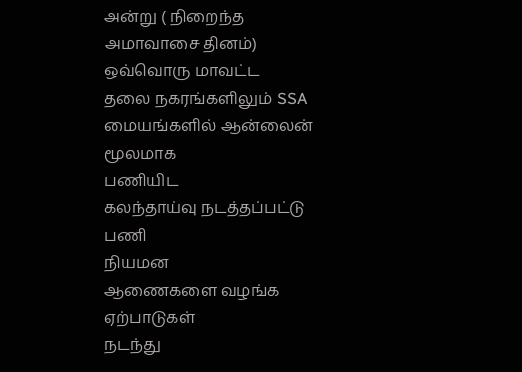அன்று ( நிறைந்த
அமாவாசை தினம்) ஒவ்வொரு மாவட்ட
தலை நகரங்களிலும் SSA
மையங்களில் ஆன்லைன் மூலமாக
பணியிட
கலந்தாய்வு நடத்தப்பட்டு பணி
நியமன
ஆணைகளை வழங்க ஏற்பாடுகள்
நடந்து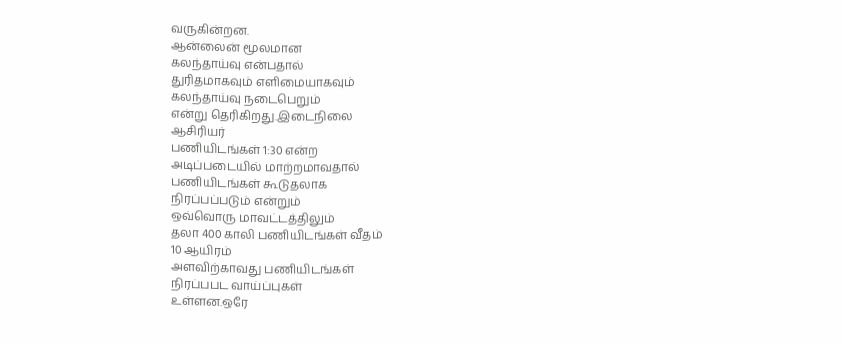வருகின்றன.
ஆன்லைன் மூலமான
கலந்தாய்வு என்பதால்
துரிதமாகவும் எளிமையாகவும்
கலந்தாய்வு நடைபெறும்
என்று தெரிகிறது.இடைநிலை
ஆசிரியர்
பணியிடங்கள் 1:30 என்ற
அடிப்படையில் மாற்றமாவதால்
பணியிடங்கள் கூடுதலாக
நிரப்பப்படும் என்றும்
ஒவ்வொரு மாவட்டத்திலும்
தலா 400 காலி பணியிடங்கள் வீதம்
10 ஆயிரம்
அளவிற்காவது பணியிடங்கள்
நிரப்பபட வாய்ப்புகள்
உள்ளன.ஒரே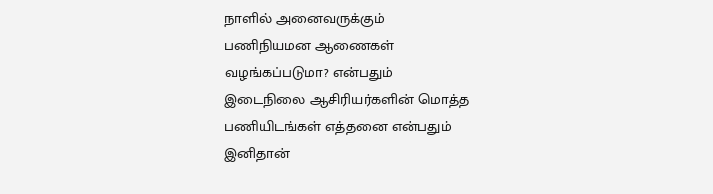நாளில் அனைவருக்கும்
பணிநியமன ஆணைகள்
வழங்கப்படுமா? என்பதும்
இடைநிலை ஆசிரியர்களின் மொத்த
பணியிடங்கள் எத்தனை என்பதும்
இனிதான்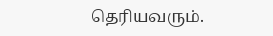தெரியவரும்.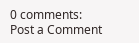0 comments:
Post a Comment